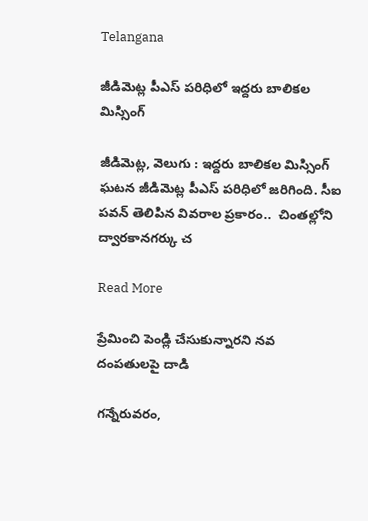Telangana

జీడిమెట్ల పీఎస్ పరిధిలో ఇద్దరు బాలికల మిస్సింగ్

జీడిమెట్ల, వెలుగు : ఇద్దరు బాలికల మిస్సింగ్ ఘటన జీడిమెట్ల పీఎస్ పరిధిలో జరిగింది. సీఐ పవన్ తెలిపిన వివరాల ప్రకారం..  చింతల్లోని ద్వారకానగర్కు చ

Read More

ప్రేమించి పెండ్లి చేసుకున్నారని నవ దంపతులపై దాడి

గన్నేరువరం,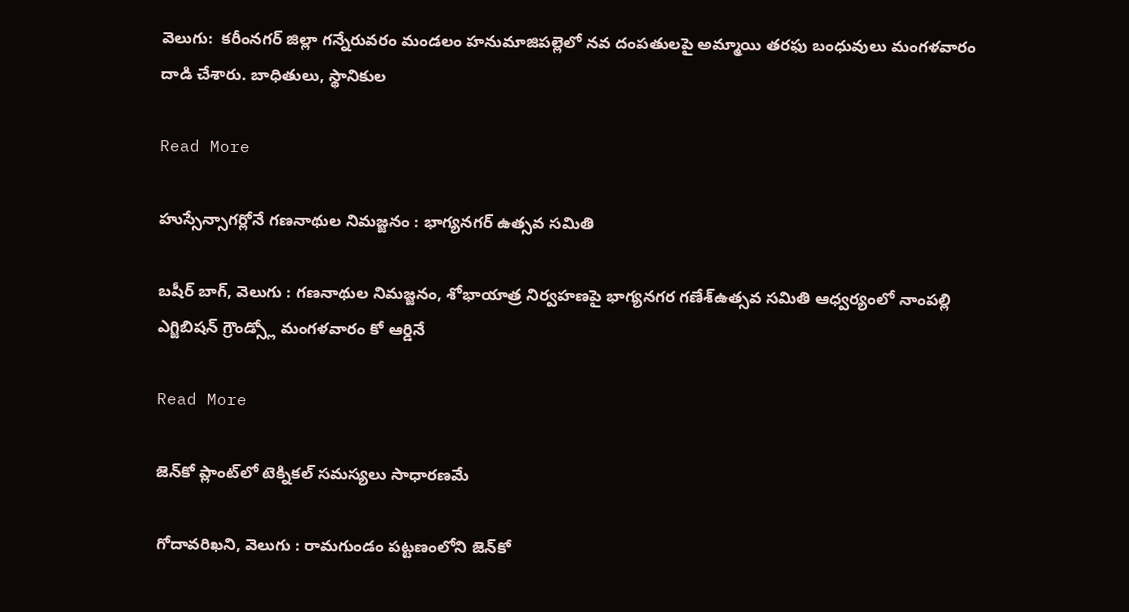వెలుగు:  కరీంనగర్ జిల్లా గన్నేరువరం మండలం హనుమాజిపల్లెలో నవ దంపతులపై అమ్మాయి తరఫు బంధువులు మంగళవారం దాడి చేశారు. బాధితులు, స్థానికుల

Read More

హుస్సేన్సాగర్లోనే గణనాథుల నిమజ్జనం : భాగ్యనగర్ ఉత్సవ సమితి

బషీర్ బాగ్, వెలుగు : గణనాథుల నిమజ్జనం, శోభాయాత్ర నిర్వహణపై భాగ్యనగర గణేశ్ఉత్సవ సమితి ఆధ్వర్యంలో నాంపల్లి ఎగ్జిబిషన్ గ్రౌండ్స్లో మంగళవారం కో ఆర్డినే

Read More

జెన్‌‌‌‌‌‌‌‌కో ప్లాంట్‌‌‌‌‌‌‌‌లో టెక్నికల్ సమస్యలు సాధారణమే

గోదావరిఖని, వెలుగు : రామగుండం పట్టణంలోని జెన్‌‌‌‌‌‌‌‌కో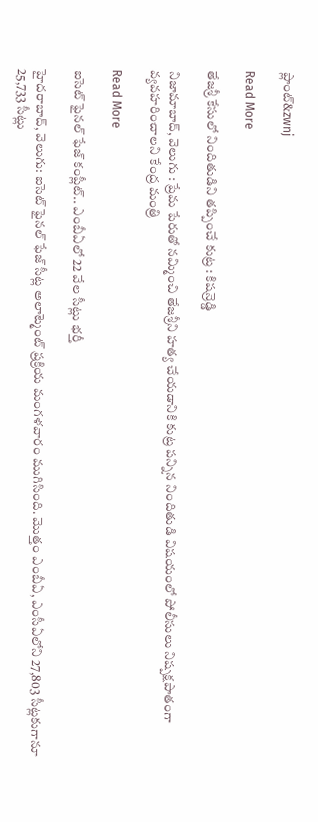ప్లాంట్‌‌‌‌‌‌‌&zwnj

Read More

తేజశ్రీ కేసులో నిందితుడిని తప్పించే కుట్ర : కిషన్రెడ్డి

నిజామాబాద్, వెలుగు : ప్రేమ పేరుతో నమ్మించి తేజశ్రీని హత్య చేయడానికి కుట్ర పన్నిన నిందితుడి విషయంలో పోలీసులు నిష్పక్షపాతంగా వ్యవహరించాలని కేంద్ర మంత్రి

Read More

ఐసెట్ ఫైనల్ ఫేజ్ కంప్లీట్.. ఎంబీఏలో 22 వేల సీట్లు భర్తీ

హైదరాబాద్, వెలుగు: ఐసెట్ ఫైనల్ ఫేజ్ సీట్ల అలాట్మెంట్ ప్రక్రియ మంగళవారం ముగిసింది. మొత్తం ఎంబీఏ, ఎంసీఏలోని 27,803 సీట్లకుగానూ 25,733 సీట్లు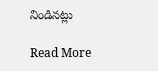నిండినట్లు

Read More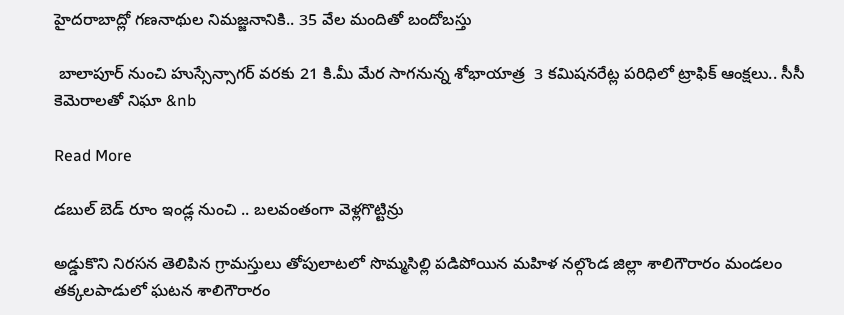హైదరాబాద్లో గణనాథుల నిమజ్జనానికి.. 35 వేల మందితో బందోబస్తు

 బాలాపూర్ నుంచి హుస్సేన్సాగర్ వరకు 21 కి.మీ మేర సాగనున్న శోభాయాత్ర  3 కమిషనరేట్ల పరిధిలో ట్రాఫిక్ ఆంక్షలు.. సీసీ కెమెరాలతో నిఘా &nb

Read More

డబుల్ బెడ్ రూం ఇండ్ల నుంచి .. బలవంతంగా వెళ్లగొట్టిన్రు

అడ్డుకొని నిరసన తెలిపిన గ్రామస్తులు తోపులాటలో సొమ్మసిల్లి పడిపోయిన మహిళ నల్గొండ జిల్లా శాలిగౌరారం మండలం తక్కలపాడులో ఘటన శాలిగౌరారం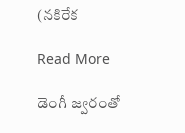(నకిరేక

Read More

డెంగీ జ్వరంతో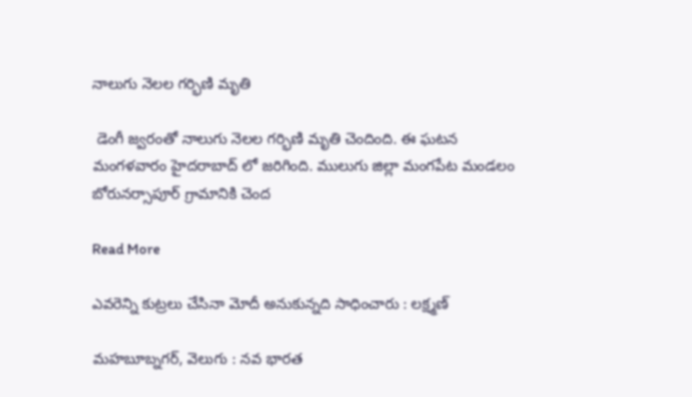నాలుగు నెలల గర్భిణి మృతి

 డెంగీ జ్వరంతో నాలుగు నెలల గర్భిణి మృతి చెందింది. ఈ ఘటన మంగళవారం హైదరాబాద్ లో జరిగింది. ములుగు జిల్లా మంగపేట మండలం బోరునర్సాపూర్ గ్రామానికి చెంద

Read More

ఎవరెన్ని కుట్రలు చేసినా మోదీ అనుకున్నది సాధించారు : లక్ష్మణ్

మహబూబ్నగర్, వెలుగు : నవ భారత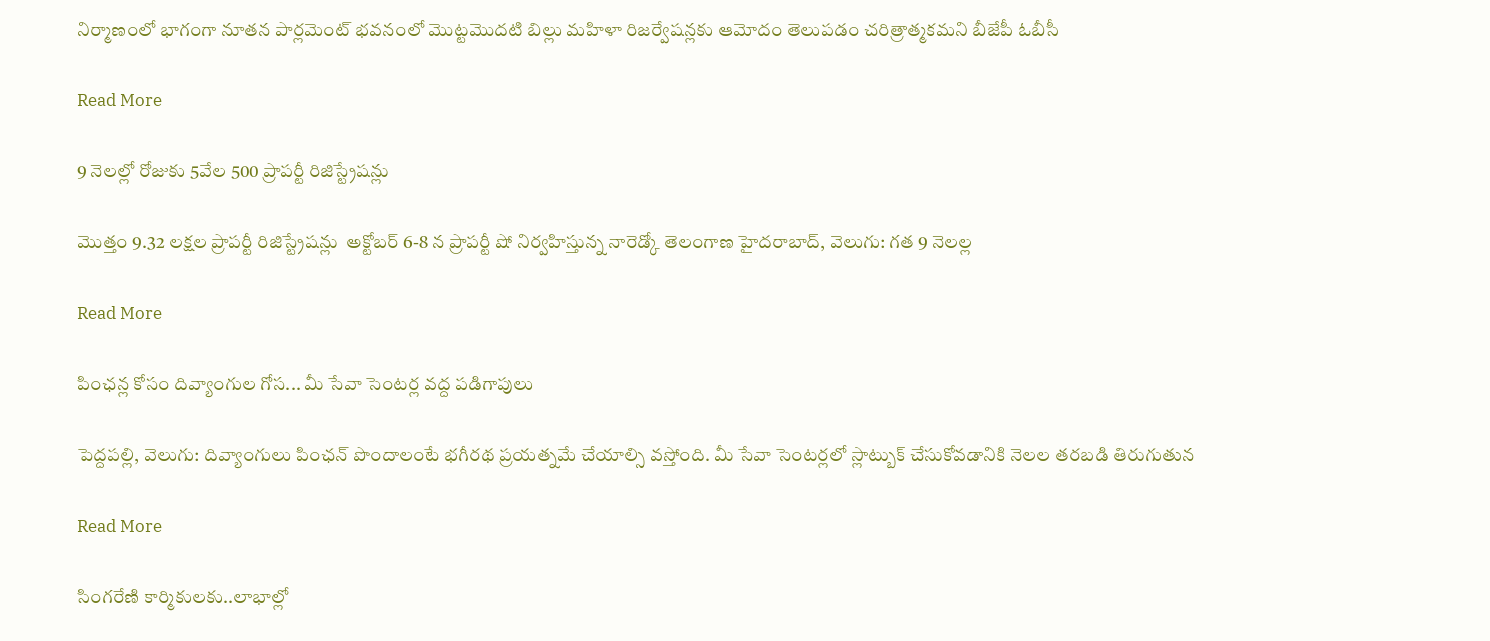నిర్మాణంలో భాగంగా నూతన పార్లమెంట్ భవనంలో మొట్టమొదటి బిల్లు మహిళా రిజర్వేషన్లకు ఆమోదం తెలుపడం చరిత్రాత్మకమని బీజేపీ ఓబీసీ

Read More

9 నెలల్లో రోజుకు 5వేల 500 ప్రాపర్టీ రిజిస్ట్రేషన్లు

మొత్తం 9.32 లక్షల ప్రాపర్టీ రిజిస్ట్రేషన్లు  అక్టోబర్ 6-8 న ప్రాపర్టీ షో నిర్వహిస్తున్న నారెడ్కో తెలంగాణ హైదరాబాద్, వెలుగు: గత 9 నెలల్ల

Read More

పింఛన్ల కోసం దివ్యాంగుల గోస... మీ సేవా సెంటర్ల వద్ద పడిగాపులు

పెద్దపల్లి, వెలుగు: దివ్యాంగులు పింఛన్ పొందాలంటే భగీరథ ప్రయత్నమే చేయాల్సి వస్తోంది. మీ సేవా సెంటర్లలో స్లాట్బుక్ చేసుకోవడానికి నెలల తరబడి తిరుగుతున

Read More

సింగరేణి కార్మికులకు..లాభాల్లో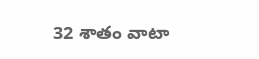32 శాతం వాటా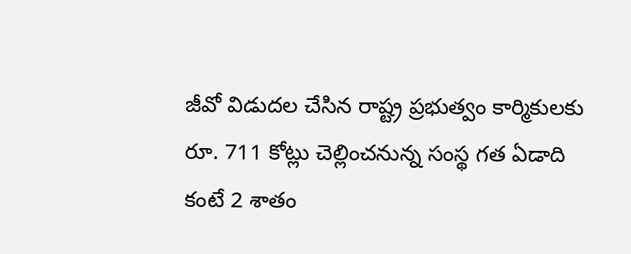జీవో విడుదల చేసిన రాష్ట్ర ప్రభుత్వం కార్మికులకు రూ. 711 కోట్లు చెల్లించనున్న సంస్థ గత ఏడాది కంటే 2 శాతం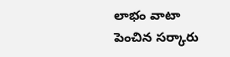లాభం వాటా పెంచిన సర్కారు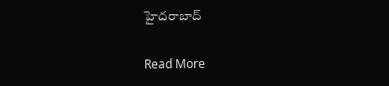హైదరాబాద్

Read More